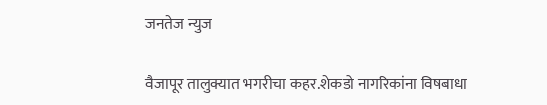जनतेज न्युज

वैजापूर तालुक्यात भगरीचा कहर.शेकडो नागरिकांना विषबाधा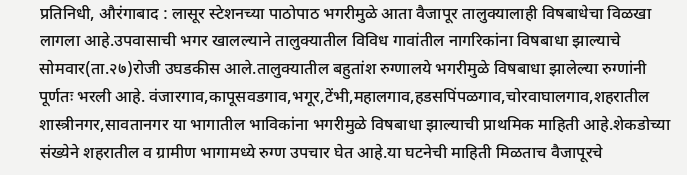प्रतिनिधी, औरंगाबाद : लासूर स्टेशनच्या पाठोपाठ भगरीमुळे आता वैजापूर तालुक्यालाही विषबाधेचा विळखा लागला आहे.उपवासाची भगर खालल्याने तालुक्यातील विविध गावांतील नागरिकांना विषबाधा झाल्याचे सोमवार(ता.२७)रोजी उघडकीस आले.तालुक्यातील बहुतांश रुग्णालये भगरीमुळे विषबाधा झालेल्या रुग्णांनी पूर्णतः भरली आहे. वंजारगाव,कापूसवडगाव,भगूर,टेंभी,महालगाव,हडसपिंपळगाव,चोरवाघालगाव,शहरातील शास्त्रीनगर,सावतानगर या भागातील भाविकांना भगरीमुळे विषबाधा झाल्याची प्राथमिक माहिती आहे.शेकडोच्या संख्येने शहरातील व ग्रामीण भागामध्ये रुग्ण उपचार घेत आहे.या घटनेची माहिती मिळताच वैजापूरचे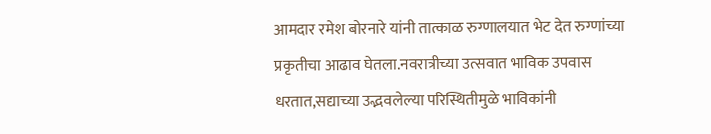आमदार रमेश बोरनारे यांनी तात्काळ रुग्णालयात भेट देत रुग्णांच्या प्रकृतीचा आढाव घेतला.नवरात्रीच्या उत्सवात भाविक उपवास धरतात,सद्याच्या उद्भवलेल्या परिस्थितीमुळे भाविकांनी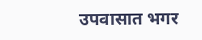उपवासात भगर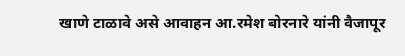खाणे टाळावे असे आवाहन आ.रमेश बोरनारे यांनी वैजापूर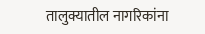तालुक्यातील नागरिकांना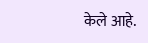केले आहे.